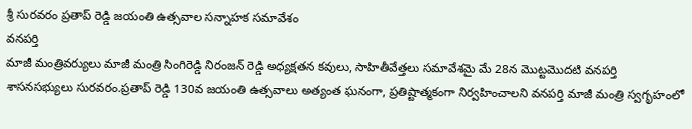శ్రీ సురవరం ప్రతాప్ రెడ్డి జయంతి ఉత్సవాల సన్నాహక సమావేశం
వనపర్తి
మాజీ మంత్రివర్యులు మాజీ మంత్రి సింగిరెడ్డి నిరంజన్ రెడ్డి అధ్యక్షతన కవులు, సాహితీవేత్తలు సమావేశమై మే 28న మొట్టమొదటి వనపర్తి శాసనసభ్యులు సురవరం.ప్రతాప్ రెడ్డి 130వ జయంతి ఉత్సవాలు అత్యంత ఘనంగా, ప్రతిష్టాత్మకంగా నిర్వహించాలని వనపర్తి మాజీ మంత్రి స్వగృహంలో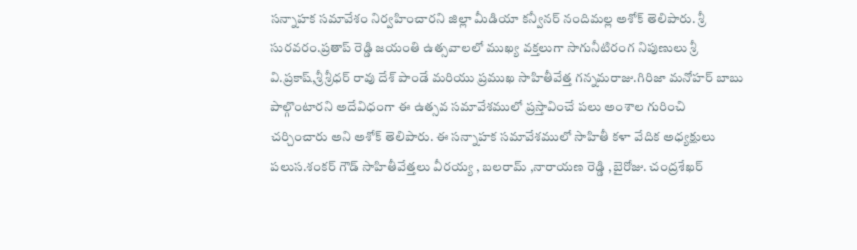సన్నాహక సమావేశం నిర్వహించారని జిల్లా మీడియా కన్వీనర్ నందిమల్ల అశోక్ తెలిపారు. శ్రీ సురవరం.ప్రతాప్ రెడ్డి జయంతి ఉత్సవాలలో ముఖ్య వక్తలుగా సాగునీటిరంగ నిపుణులు శ్రీ వి.ప్రకాష్,శ్రీ శ్రీధర్ రావు దేశ్ పాండే మరియు ప్రముఖ సాహితీవేత్త గన్నమరాజు.గిరిజా మనోహర్ బాబు పాల్గొంటారని అదేవిధంగా ఈ ఉత్సవ సమావేశములో ప్రస్తావించే పలు అంశాల గురించి చర్చించారు అని అశోక్ తెలిపారు. ఈ సన్నాహక సమావేశములో సాహితీ కళా వేదిక అధ్యక్షులు పలుస.శంకర్ గౌడ్ సాహితీవేత్తలు వీరయ్య , బలరామ్ ,నారాయణ రెడ్డి ,బైరోజు. చంద్రశేఖర్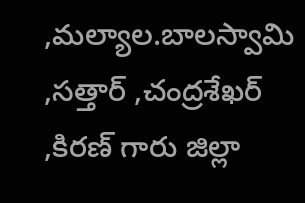,మల్యాల.బాలస్వామి ,సత్తార్ ,చంద్రశేఖర్ ,కిరణ్ గారు జిల్లా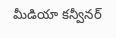మీడియా కన్వీనర్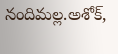నందిమల్ల.అశోక్,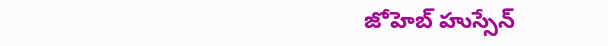జోహెబ్ హుస్సేన్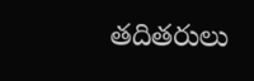తదితరులు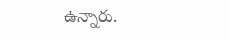ఉన్నారు.